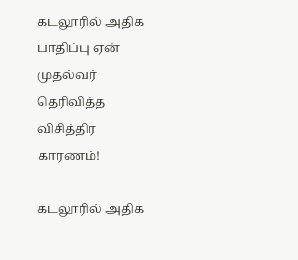கடலூரில் அதிக பாதிப்பு ஏன் முதல்வர் தெரிவித்த விசித்திர காரணம்!

கடலூரில் அதிக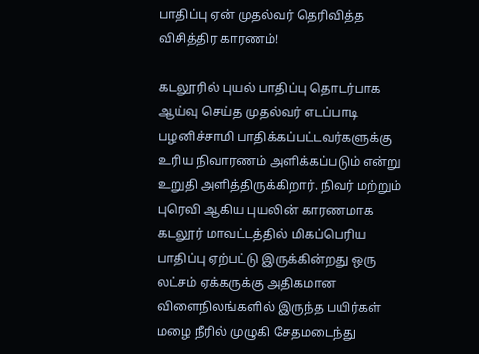பாதிப்பு ஏன் முதல்வர் தெரிவித்த விசித்திர காரணம்!

கடலூரில் புயல் பாதிப்பு தொடர்பாக ஆய்வு செய்த முதல்வர் எடப்பாடி பழனிச்சாமி பாதிக்கப்பட்டவர்களுக்கு உரிய நிவாரணம் அளிக்கப்படும் என்று உறுதி அளித்திருக்கிறார். நிவர் மற்றும் புரெவி ஆகிய புயலின் காரணமாக கடலூர் மாவட்டத்தில் மிகப்பெரிய பாதிப்பு ஏற்பட்டு இருக்கின்றது ஒரு லட்சம் ஏக்கருக்கு அதிகமான விளைநிலங்களில் இருந்த பயிர்கள் மழை நீரில் முழுகி சேதமடைந்து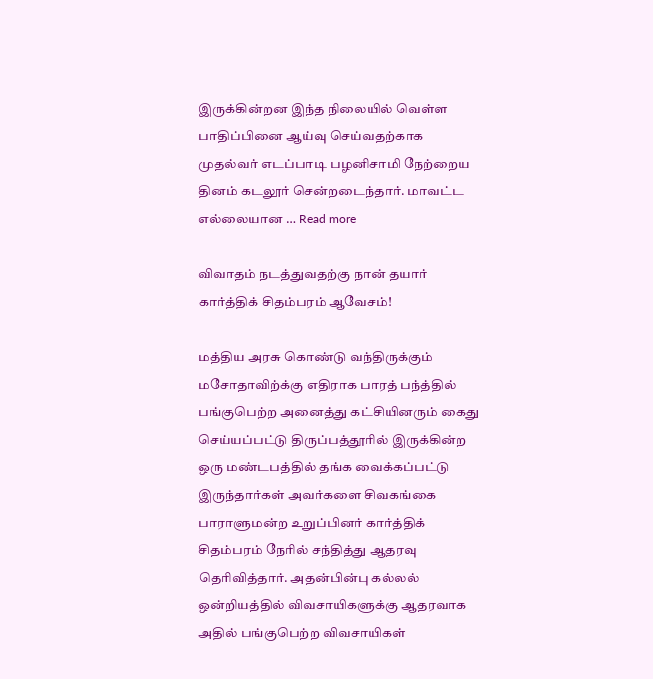இருக்கின்றன இந்த நிலையில் வெள்ள பாதிப்பினை ஆய்வு செய்வதற்காக முதல்வர் எடப்பாடி பழனிசாமி நேற்றைய தினம் கடலூர் சென்றடைந்தார். மாவட்ட எல்லையான … Read more

விவாதம் நடத்துவதற்கு நான் தயார் கார்த்திக் சிதம்பரம் ஆவேசம்!

மத்திய அரசு கொண்டு வந்திருக்கும் மசோதாவிற்க்கு எதிராக பாரத் பந்த்தில் பங்குபெற்ற அனைத்து கட்சியினரும் கைது செய்யப்பட்டு திருப்பத்தூரில் இருக்கின்ற ஒரு மண்டபத்தில் தங்க வைக்கப்பட்டு இருந்தார்கள் அவர்களை சிவகங்கை பாராளுமன்ற உறுப்பினர் கார்த்திக் சிதம்பரம் நேரில் சந்தித்து ஆதரவு தெரிவித்தார். அதன்பின்பு கல்லல் ஒன்றியத்தில் விவசாயிகளுக்கு ஆதரவாக அதில் பங்குபெற்ற விவசாயிகள்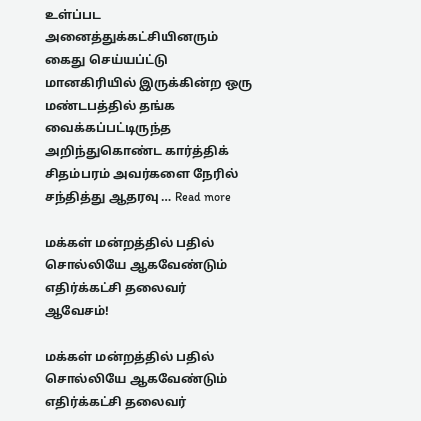உள்ப்பட அனைத்துக்கட்சியினரும் கைது செய்யப்ட்டு மானகிரியில் இருக்கின்ற ஒரு மண்டபத்தில் தங்க வைக்கப்பட்டிருந்த அறிந்துகொண்ட கார்த்திக் சிதம்பரம் அவர்களை நேரில் சந்தித்து ஆதரவு … Read more

மக்கள் மன்றத்தில் பதில் சொல்லியே ஆகவேண்டும் எதிர்க்கட்சி தலைவர் ஆவேசம்!

மக்கள் மன்றத்தில் பதில் சொல்லியே ஆகவேண்டும் எதிர்க்கட்சி தலைவர்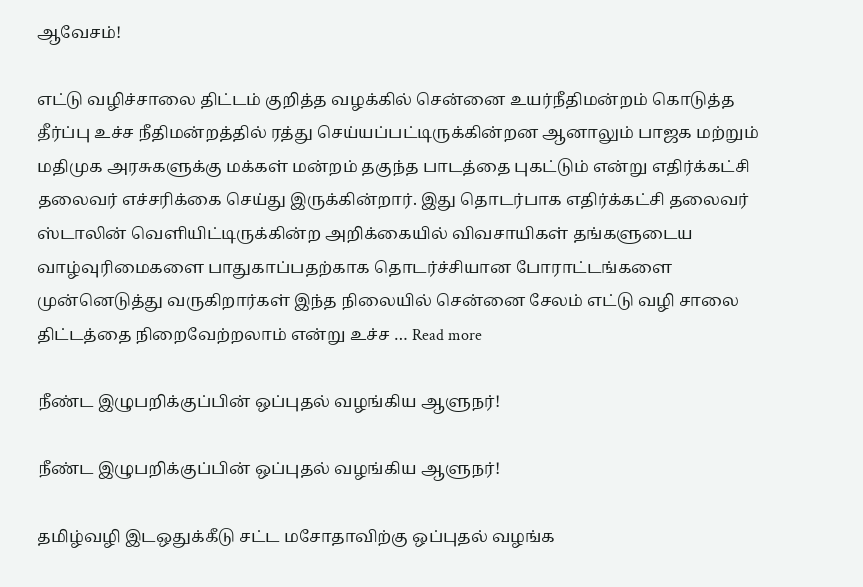ஆவேசம்!

எட்டு வழிச்சாலை திட்டம் குறித்த வழக்கில் சென்னை உயர்நீதிமன்றம் கொடுத்த தீர்ப்பு உச்ச நீதிமன்றத்தில் ரத்து செய்யப்பட்டிருக்கின்றன ஆனாலும் பாஜக மற்றும் மதிமுக அரசுகளுக்கு மக்கள் மன்றம் தகுந்த பாடத்தை புகட்டும் என்று எதிர்க்கட்சி தலைவர் எச்சரிக்கை செய்து இருக்கின்றார். இது தொடர்பாக எதிர்க்கட்சி தலைவர் ஸ்டாலின் வெளியிட்டிருக்கின்ற அறிக்கையில் விவசாயிகள் தங்களுடைய வாழ்வுரிமைகளை பாதுகாப்பதற்காக தொடர்ச்சியான போராட்டங்களை முன்னெடுத்து வருகிறார்கள் இந்த நிலையில் சென்னை சேலம் எட்டு வழி சாலை திட்டத்தை நிறைவேற்றலாம் என்று உச்ச … Read more

நீண்ட இழுபறிக்குப்பின் ஒப்புதல் வழங்கிய ஆளுநர்!

நீண்ட இழுபறிக்குப்பின் ஒப்புதல் வழங்கிய ஆளுநர்!

தமிழ்வழி இடஒதுக்கீடு சட்ட மசோதாவிற்கு ஒப்புதல் வழங்க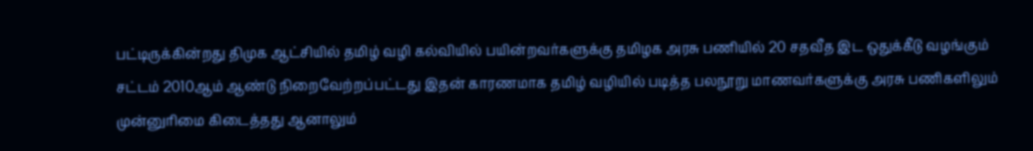பட்டிருக்கின்றது திமுக ஆட்சியில் தமிழ் வழி கல்வியில் பயின்றவர்களுக்கு தமிழக அரசு பணியில் 20 சதவீத இட ஒதுக்கீடு வழங்கும் சட்டம் 2010ஆம் ஆண்டு நிறைவேற்றப்பட்டது இதன் காரணமாக தமிழ் வழியில் படித்த பலநூறு மாணவர்களுக்கு அரசு பணிகளிலும் முன்னுரிமை கிடைத்தது ஆனாலும்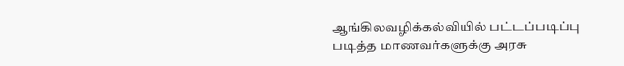ஆங்கிலவழிக்கல்வியில் பட்டப்படிப்பு படித்த மாணவர்களுக்கு அரசு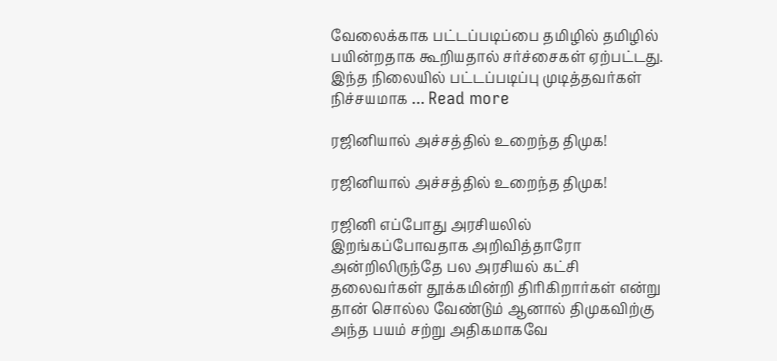வேலைக்காக பட்டப்படிப்பை தமிழில் தமிழில் பயின்றதாக கூறியதால் சர்ச்சைகள் ஏற்பட்டது. இந்த நிலையில் பட்டப்படிப்பு முடித்தவர்கள் நிச்சயமாக … Read more

ரஜினியால் அச்சத்தில் உறைந்த திமுக!

ரஜினியால் அச்சத்தில் உறைந்த திமுக!

ரஜினி எப்போது அரசியலில் இறங்கப்போவதாக அறிவித்தாரோ அன்றிலிருந்தே பல அரசியல் கட்சி தலைவர்கள் தூக்கமின்றி திரிகிறார்கள் என்று தான் சொல்ல வேண்டும் ஆனால் திமுகவிற்கு அந்த பயம் சற்று அதிகமாகவே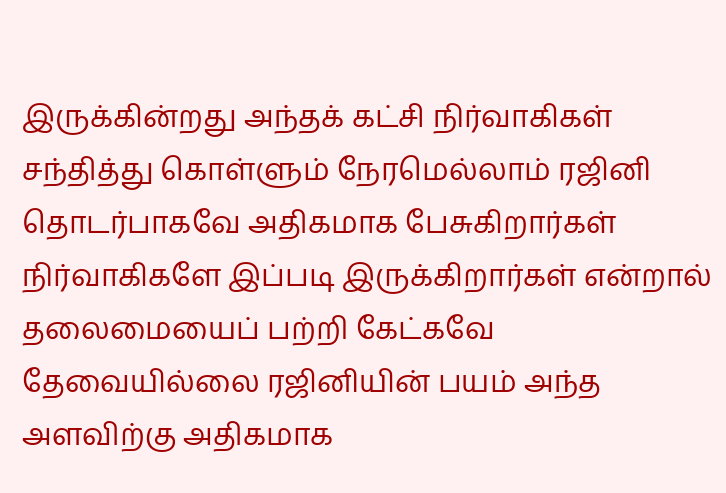இருக்கின்றது அந்தக் கட்சி நிர்வாகிகள் சந்தித்து கொள்ளும் நேரமெல்லாம் ரஜினி தொடர்பாகவே அதிகமாக பேசுகிறார்கள் நிர்வாகிகளே இப்படி இருக்கிறார்கள் என்றால் தலைமையைப் பற்றி கேட்கவே தேவையில்லை ரஜினியின் பயம் அந்த அளவிற்கு அதிகமாக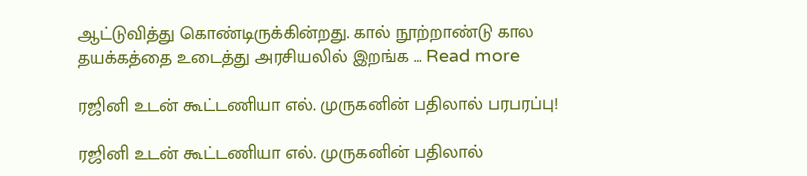ஆட்டுவித்து கொண்டிருக்கின்றது. கால் நூற்றாண்டு கால தயக்கத்தை உடைத்து அரசியலில் இறங்க … Read more

ரஜினி உடன் கூட்டணியா எல். முருகனின் பதிலால் பரபரப்பு!

ரஜினி உடன் கூட்டணியா எல். முருகனின் பதிலால்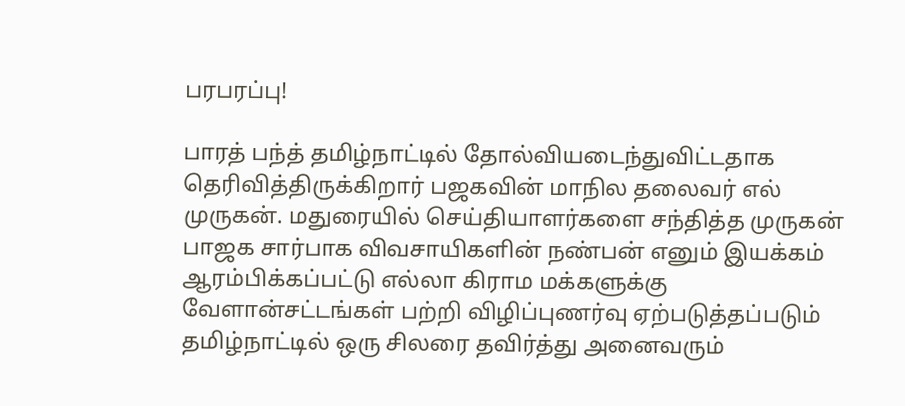பரபரப்பு!

பாரத் பந்த் தமிழ்நாட்டில் தோல்வியடைந்துவிட்டதாக தெரிவித்திருக்கிறார் பஜகவின் மாநில தலைவர் எல் முருகன். மதுரையில் செய்தியாளர்களை சந்தித்த முருகன் பாஜக சார்பாக விவசாயிகளின் நண்பன் எனும் இயக்கம் ஆரம்பிக்கப்பட்டு எல்லா கிராம மக்களுக்கு வேளான்சட்டங்கள் பற்றி விழிப்புணர்வு ஏற்படுத்தப்படும் தமிழ்நாட்டில் ஒரு சிலரை தவிர்த்து அனைவரும்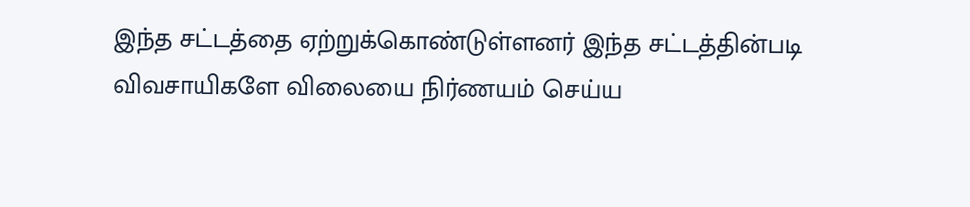இந்த சட்டத்தை ஏற்றுக்கொண்டுள்ளனர் இந்த சட்டத்தின்படி விவசாயிகளே விலையை நிர்ணயம் செய்ய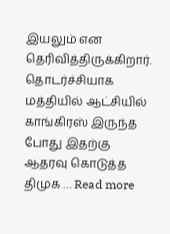இயலும் என தெரிவித்திருக்கிறார். தொடர்ச்சியாக மத்தியில் ஆட்சியில் காங்கிரஸ் இருந்த போது இதற்கு ஆதரவு கொடுத்த திமுக … Read more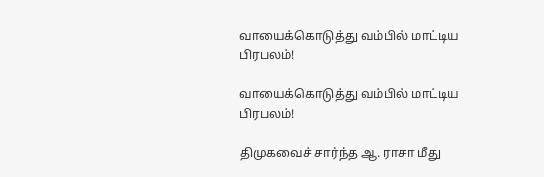வாயைக்கொடுத்து வம்பில் மாட்டிய பிரபலம்!

வாயைக்கொடுத்து வம்பில் மாட்டிய பிரபலம்!

திமுகவைச் சார்ந்த ஆ. ராசா மீது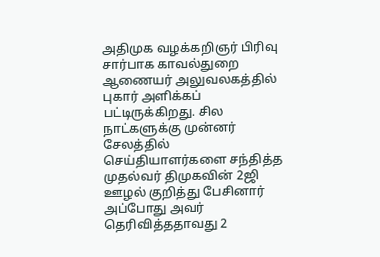அதிமுக வழக்கறிஞர் பிரிவு சார்பாக காவல்துறை ஆணையர் அலுவலகத்தில் புகார் அளிக்கப் பட்டிருக்கிறது. சில நாட்களுக்கு முன்னர் சேலத்தில் செய்தியாளர்களை சந்தித்த முதல்வர் திமுகவின் 2ஜி ஊழல் குறித்து பேசினார் அப்போது அவர் தெரிவித்ததாவது 2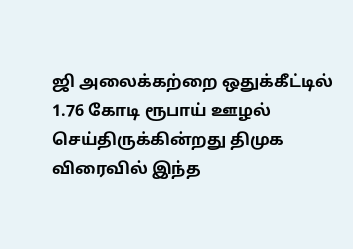ஜி அலைக்கற்றை ஒதுக்கீட்டில் 1.76 கோடி ரூபாய் ஊழல் செய்திருக்கின்றது திமுக விரைவில் இந்த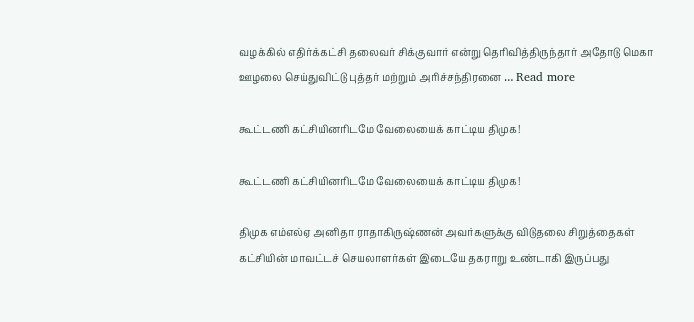வழக்கில் எதிர்க்கட்சி தலைவர் சிக்குவார் என்று தெரிவித்திருந்தார் அதோடு மெகா ஊழலை செய்துவிட்டு புத்தர் மற்றும் அரிச்சந்திரனை … Read more

கூட்டணி கட்சியினரிடமே வேலையைக் காட்டிய திமுக!

கூட்டணி கட்சியினரிடமே வேலையைக் காட்டிய திமுக!

திமுக எம்எல்ஏ அனிதா ராதாகிருஷ்ணன் அவர்களுக்கு விடுதலை சிறுத்தைகள் கட்சியின் மாவட்டச் செயலாளர்கள் இடையே தகராறு உண்டாகி இருப்பது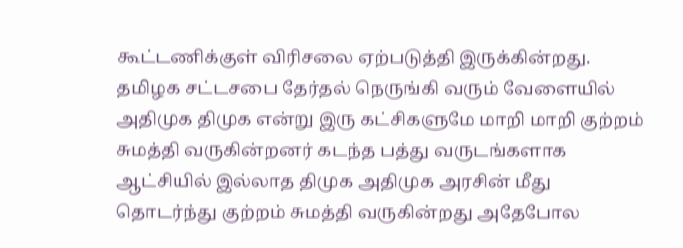கூட்டணிக்குள் விரிசலை ஏற்படுத்தி இருக்கின்றது. தமிழக சட்டசபை தேர்தல் நெருங்கி வரும் வேளையில் அதிமுக திமுக என்று இரு கட்சிகளுமே மாறி மாறி குற்றம் சுமத்தி வருகின்றனர் கடந்த பத்து வருடங்களாக ஆட்சியில் இல்லாத திமுக அதிமுக அரசின் மீது தொடர்ந்து குற்றம் சுமத்தி வருகின்றது அதேபோல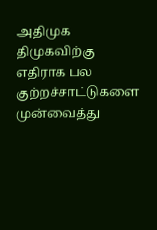அதிமுக திமுகவிற்கு எதிராக பல குற்றச்சாட்டுகளை முன்வைத்து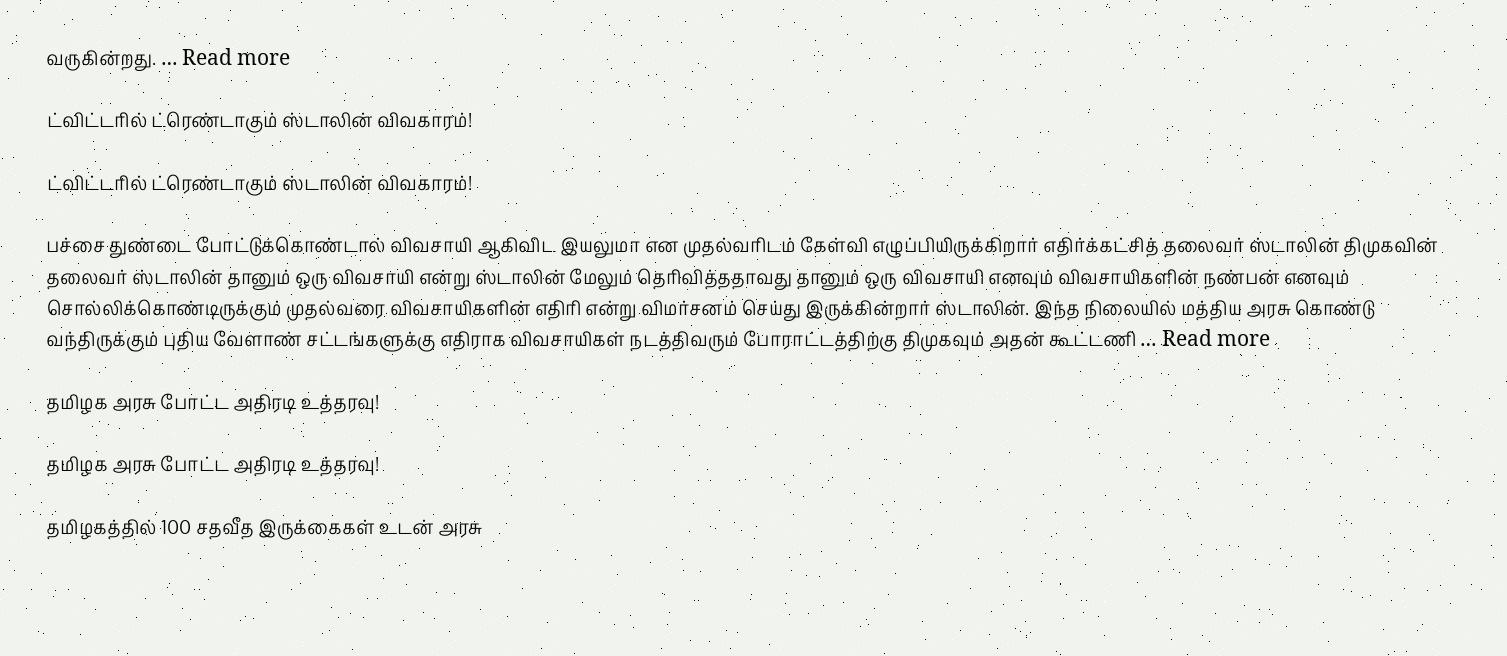வருகின்றது. … Read more

ட்விட்டரில் ட்ரெண்டாகும் ஸ்டாலின் விவகாரம்!

ட்விட்டரில் ட்ரெண்டாகும் ஸ்டாலின் விவகாரம்!

பச்சை துண்டை போட்டுக்கொண்டால் விவசாயி ஆகிவிட இயலுமா என முதல்வரிடம் கேள்வி எழுப்பியிருக்கிறார் எதிர்க்கட்சித் தலைவர் ஸ்டாலின் திமுகவின் தலைவர் ஸ்டாலின் தானும் ஒரு விவசாயி என்று ஸ்டாலின் மேலும் தெரிவித்ததாவது தானும் ஒரு விவசாயி எனவும் விவசாயிகளின் நண்பன் எனவும் சொல்லிக்கொண்டிருக்கும் முதல்வரை விவசாயிகளின் எதிரி என்று விமர்சனம் செய்து இருக்கின்றார் ஸ்டாலின். இந்த நிலையில் மத்திய அரசு கொண்டு வந்திருக்கும் புதிய வேளாண் சட்டங்களுக்கு எதிராக விவசாயிகள் நடத்திவரும் போராட்டத்திற்கு திமுகவும் அதன் கூட்டணி … Read more

தமிழக அரசு போட்ட அதிரடி உத்தரவு!

தமிழக அரசு போட்ட அதிரடி உத்தரவு!

தமிழகத்தில் 100 சதவீத இருக்கைகள் உடன் அரசு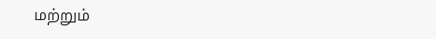மற்றும்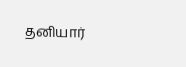தனியார்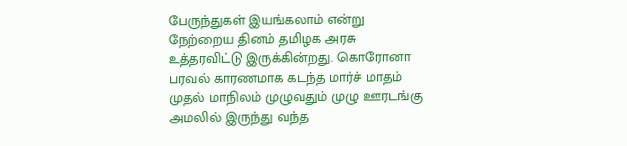பேருந்துகள் இயங்கலாம் என்று நேற்றைய தினம் தமிழக அரசு உத்தரவிட்டு இருக்கின்றது. கொரோனா பரவல் காரணமாக கடந்த மார்ச் மாதம் முதல் மாநிலம் முழுவதும் முழு ஊரடங்கு அமலில் இருந்து வந்த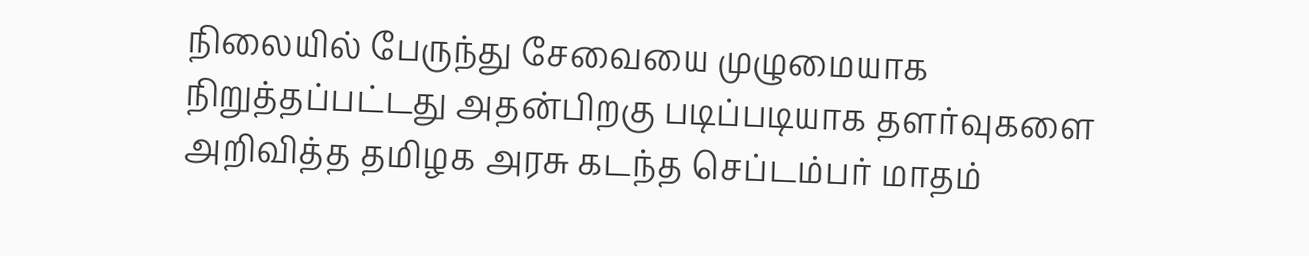நிலையில் பேருந்து சேவையை முழுமையாக நிறுத்தப்பட்டது அதன்பிறகு படிப்படியாக தளர்வுகளை அறிவித்த தமிழக அரசு கடந்த செப்டம்பர் மாதம்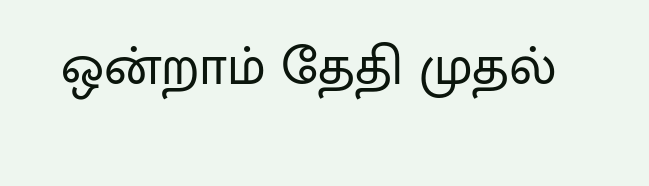ஒன்றாம் தேதி முதல்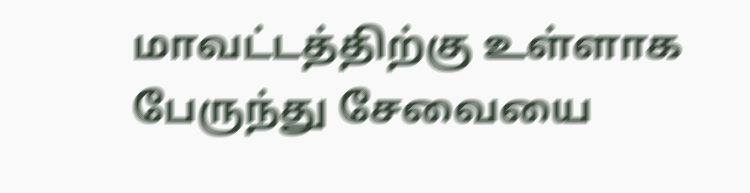மாவட்டத்திற்கு உள்ளாக பேருந்து சேவையை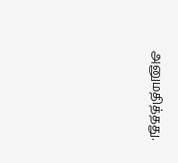அனுமதித்தது.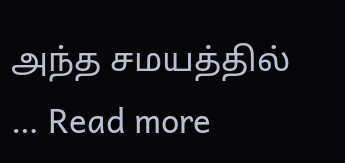அந்த சமயத்தில் … Read more